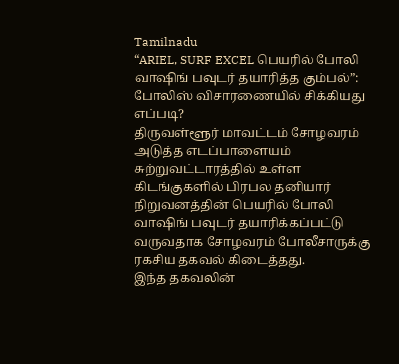Tamilnadu
“ARIEL, SURF EXCEL பெயரில் போலி வாஷிங் பவுடர் தயாரித்த கும்பல்”: போலிஸ் விசாரணையில் சிக்கியது எப்படி?
திருவள்ளூர் மாவட்டம் சோழவரம் அடுத்த எடப்பாளையம் சுற்றுவட்டாரத்தில் உள்ள கிடங்குகளில் பிரபல தனியார் நிறுவனத்தின் பெயரில் போலி வாஷிங் பவுடர் தயாரிக்கப்பட்டு வருவதாக சோழவரம் போலீசாருக்கு ரகசிய தகவல் கிடைத்தது.
இந்த தகவலின்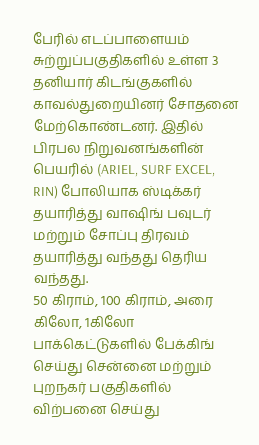பேரில் எடப்பாளையம் சுற்றுப்பகுதிகளில் உள்ள 3 தனியார் கிடங்குகளில் காவல்துறையினர் சோதனை மேற்கொண்டனர். இதில் பிரபல நிறுவனங்களின் பெயரில் (ARIEL, SURF EXCEL, RIN) போலியாக ஸ்டிக்கர் தயாரித்து வாஷிங் பவுடர் மற்றும் சோப்பு திரவம் தயாரித்து வந்தது தெரிய வந்தது.
50 கிராம், 100 கிராம், அரை கிலோ, 1கிலோ பாக்கெட்டுகளில் பேக்கிங் செய்து சென்னை மற்றும் புறநகர் பகுதிகளில் விற்பனை செய்து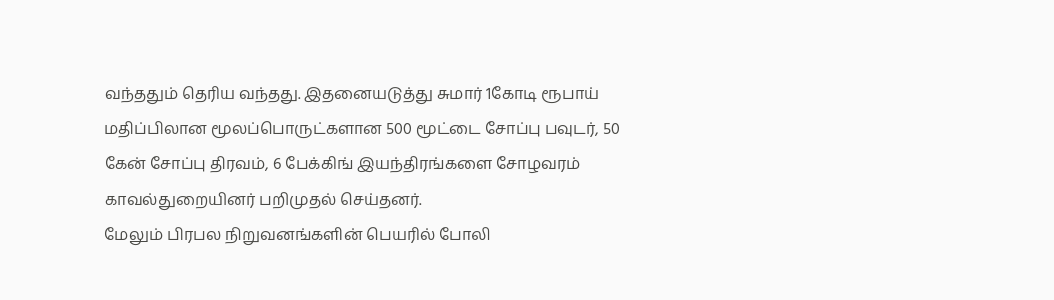வந்ததும் தெரிய வந்தது. இதனையடுத்து சுமார் 1கோடி ரூபாய் மதிப்பிலான மூலப்பொருட்களான 500 மூட்டை சோப்பு பவுடர், 50 கேன் சோப்பு திரவம், 6 பேக்கிங் இயந்திரங்களை சோழவரம் காவல்துறையினர் பறிமுதல் செய்தனர்.
மேலும் பிரபல நிறுவனங்களின் பெயரில் போலி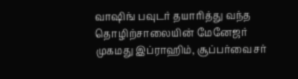வாஷிங் பவுடர் தயாரித்து வந்த தொழிற்சாலையின் மேனேஜர் முகமது இப்ராஹிம், சூப்பர்வைசர்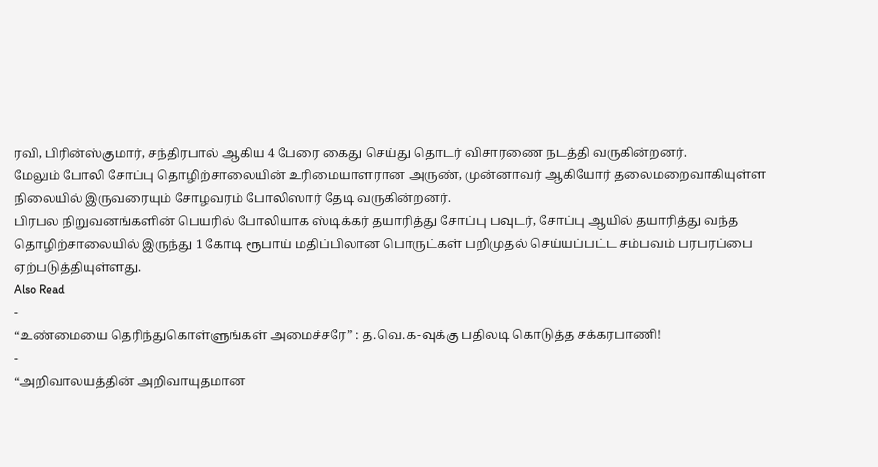ரவி, பிரின்ஸ்குமார், சந்திரபால் ஆகிய 4 பேரை கைது செய்து தொடர் விசாரணை நடத்தி வருகின்றனர்.
மேலும் போலி சோப்பு தொழிற்சாலையின் உரிமையாளரான அருண், முன்னாவர் ஆகியோர் தலைமறைவாகியுள்ள நிலையில் இருவரையும் சோழவரம் போலிஸார் தேடி வருகின்றனர்.
பிரபல நிறுவனங்களின் பெயரில் போலியாக ஸ்டிக்கர் தயாரித்து சோப்பு பவுடர், சோப்பு ஆயில் தயாரித்து வந்த தொழிற்சாலையில் இருந்து 1 கோடி ரூபாய் மதிப்பிலான பொருட்கள் பறிமுதல் செய்யப்பட்ட சம்பவம் பரபரப்பை ஏற்படுத்தியுள்ளது.
Also Read
-
“உண்மையை தெரிந்துகொள்ளுங்கள் அமைச்சரே” : த.வெ.க-வுக்கு பதிலடி கொடுத்த சக்கரபாணி!
-
“அறிவாலயத்தின் அறிவாயுதமான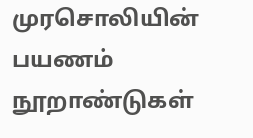முரசொலியின் பயணம் நூறாண்டுகள்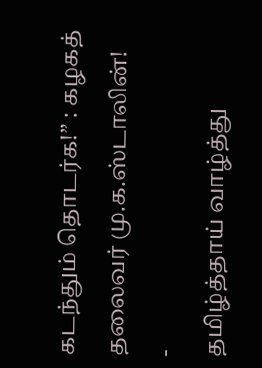கடந்தும் தொடர்க!” : கழகத் தலைவர் மு.க.ஸ்டாலின்!
-
தமிழ்த்தாய் வாழ்த்து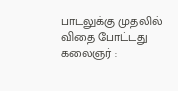பாடலுக்கு முதலில் விதை போட்டது கலைஞர் :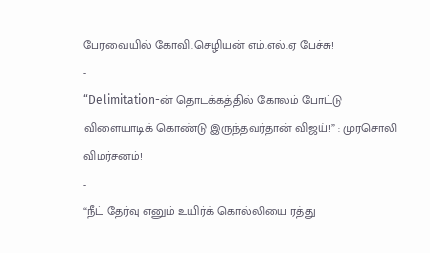பேரவையில் கோவி.செழியன் எம்.எல்.ஏ பேச்சு!
-
“Delimitation-ன் தொடக்கத்தில் கோலம் போட்டு விளையாடிக் கொண்டு இருந்தவர்தான் விஜய்!” : முரசொலி விமர்சனம்!
-
“நீட் தேர்வு எனும் உயிர்க் கொல்லியை ரத்து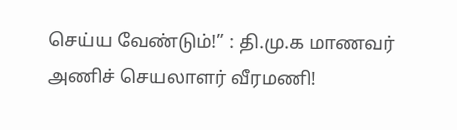செய்ய வேண்டும்!” : தி.மு.க மாணவர் அணிச் செயலாளர் வீரமணி!